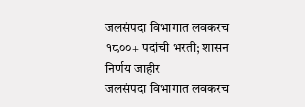जलसंपदा विभागात लवकरच १८००+ पदांची भरती; शासन निर्णय जाहीर
जलसंपदा विभागात लवकरच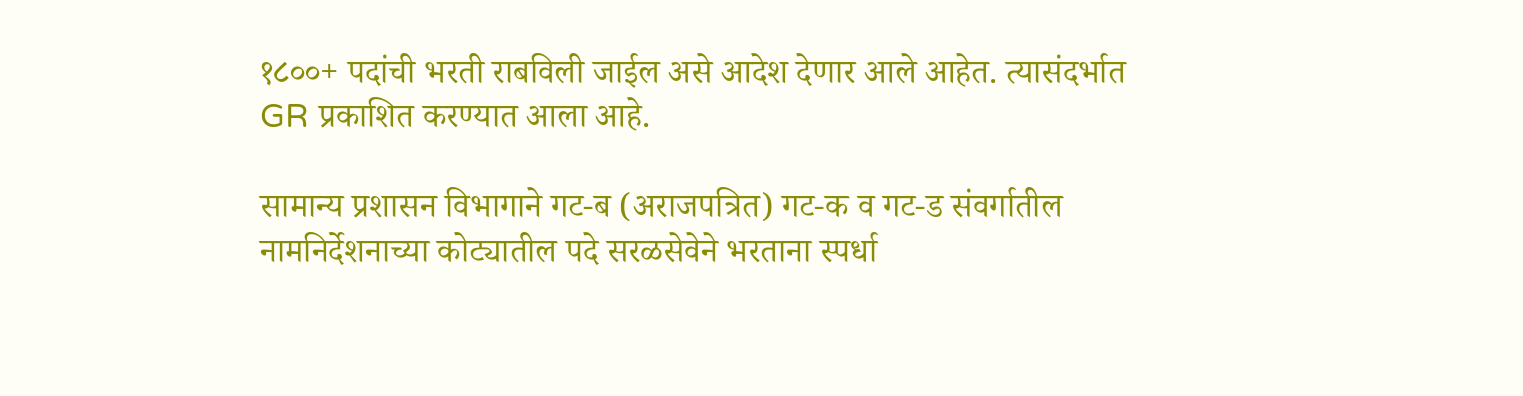१८००+ पदांची भरती राबविली जाईल असे आदेश देणार आले आहेत. त्यासंदर्भात GR प्रकाशित करण्यात आला आहे.

सामान्य प्रशासन विभागाने गट-ब (अराजपत्रित) गट-क व गट-ड संवर्गातील नामनिर्देशनाच्या कोट्यातील पदे सरळसेवेने भरताना स्पर्धा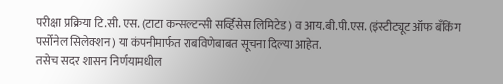परीक्षा प्रक्रिया टि.सी. एस. (टाटा कन्सल्टन्सी सर्व्हिसेस लिमिटेड) व आय.बी.पी.एस. (इंस्टीट्यूट ऑफ बँकिंग पर्सोनेल सिलेक्शन) या कंपनीमार्फत राबविणेबाबत सूचना दिल्या आहेत.
तसेच सदर शासन निर्णयामधील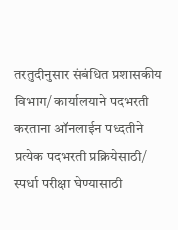तरतुदीनुसार संबंधित प्रशासकीय विभाग/ कार्यालयाने पदभरती करताना ऑनलाईन पध्दतीने प्रत्येक पदभरती प्रक्रियेसाठी/ स्पर्धा परीक्षा घेण्यासाठी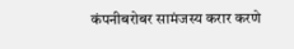कंपनीबरोबर सामंजस्य करार करणे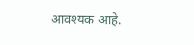आवश्यक आहे.